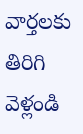వార్తలకు తిరిగి వెళ్లండి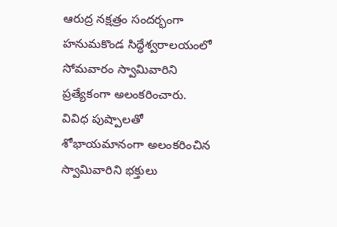ఆరుద్ర నక్షత్రం సందర్భంగా హనుమకొండ సిద్ధేశ్వరాలయంలో సోమవారం స్వామివారిని ప్రత్యేకంగా అలంకరించారు.
వివిధ పుష్పాలతో శోభాయమానంగా అలంకరించిన స్వామివారిని భక్తులు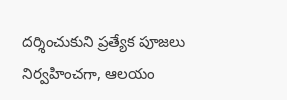దర్శించుకుని ప్రత్యేక పూజలు నిర్వహించగా, ఆలయం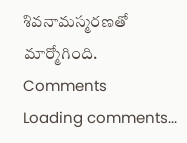శివనామస్మరణతో మార్మోగింది.
Comments
Loading comments...